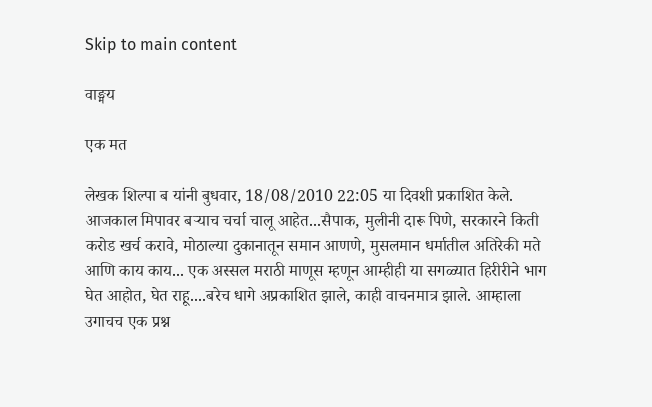Skip to main content

वाङ्मय

एक मत

लेखक शिल्पा ब यांनी बुधवार, 18/08/2010 22:05 या दिवशी प्रकाशित केले.
आजकाल मिपावर बऱ्याच चर्चा चालू आहेत...सैपाक, मुलीनी दारू पिणे, सरकारने किती करोड खर्च करावे, मोठाल्या दुकानातून समान आणणे, मुसलमान धर्मातील अतिरेकी मते आणि काय काय... एक अस्सल मराठी माणूस म्हणून आम्हीही या सगळ्यात हिरीरीने भाग घेत आहोत, घेत राहू....बरेच धागे अप्रकाशित झाले, काही वाचनमात्र झाले. आम्हाला उगाचच एक प्रश्न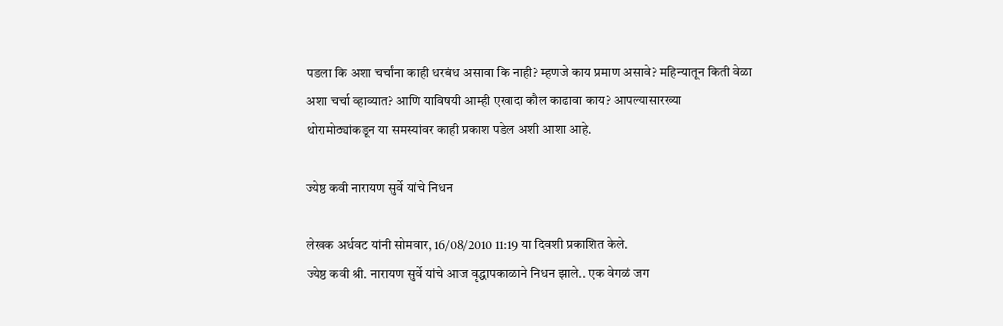पडला कि अशा चर्चांना काही धरबंध असावा कि नाही? म्हणजे काय प्रमाण असावे? महिन्यातून किती वेळा अशा चर्चा व्हाव्यात? आणि याविषयी आम्ही एखादा कौल काढावा काय? आपल्यासारख्या थोरामोठ्यांकडून या समस्यांवर काही प्रकाश पडेल अशी आशा आहे.

ज्येष्ठ कवी नारायण सुर्वे यांचे निधन

लेखक अर्धवट यांनी सोमवार, 16/08/2010 11:19 या दिवशी प्रकाशित केले.
ज्येष्ठ कवी श्री. नारायण सुर्वे यांचे आज वृद्धापकाळाने निधन झाले.. एक वेगळं जग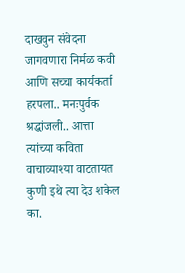दाखवुन संवेदना जागवणारा निर्मळ कवी आणि सच्चा कार्यकर्ता हरपला.. मनःपुर्वक श्रद्धांजली.. आत्ता त्यांच्या कविता वाचाव्याश्या वाटतायत कुणी इथे त्या देउ शकेल का.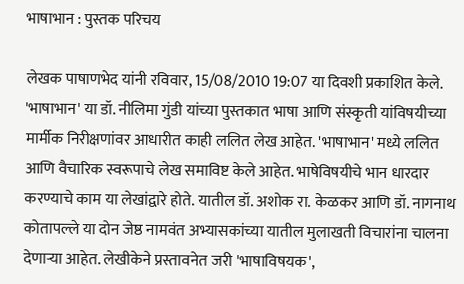भाषाभान : पुस्तक परिचय

लेखक पाषाणभेद यांनी रविवार, 15/08/2010 19:07 या दिवशी प्रकाशित केले.
'भाषाभान' या डॉ. नीलिमा गुंडी यांच्या पुस्तकात भाषा आणि संस्कृती यांविषयीच्या मार्मीक निरीक्षणांवर आधारीत काही ललित लेख आहेत. 'भाषाभान' मध्ये ललित आणि वैचारिक स्वरूपाचे लेख समाविष्ट केले आहेत. भाषेविषयीचे भान धारदार करण्याचे काम या लेखांद्वारे होते. यातील डॉ. अशोक रा. केळकर आणि डॉ. नागनाथ कोतापल्ले या दोन जेष्ठ नामवंत अभ्यासकांच्या यातील मुलाखती विचारांना चालना देणार्‍या आहेत. लेखीकेने प्रस्तावनेत जरी 'भाषाविषयक',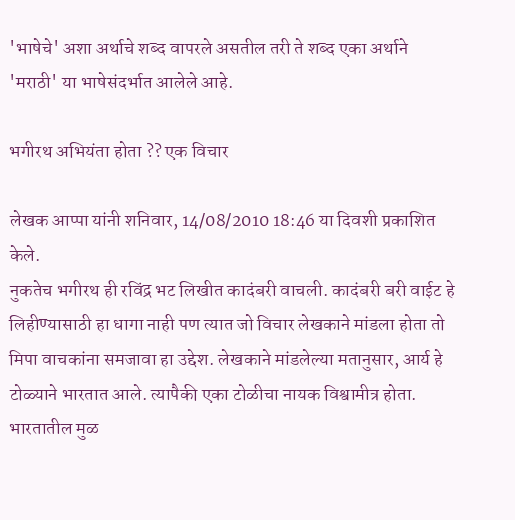'भाषेचे' अशा अर्थाचे शब्द वापरले असतील तरी ते शब्द एका अर्थाने 'मराठी' या भाषेसंदर्भात आलेले आहे.

भगीरथ अभियंता होता ?? एक विचार

लेखक आप्पा यांनी शनिवार, 14/08/2010 18:46 या दिवशी प्रकाशित केले.
नुकतेच भगीरथ ही रविंद्र भट लिखीत कादंबरी वाचली. कादंबरी बरी वाईट हे लिहीण्यासाठी हा धागा नाही पण त्यात जो विचार लेखकाने मांडला होता तो मिपा वाचकांना समजावा हा उद्देश. लेखकाने मांडलेल्या मतानुसार, आर्य हे टोळ्याने भारतात आले. त्यापैकी एका टोळीचा नायक विश्वामीत्र होता. भारतातील मुळ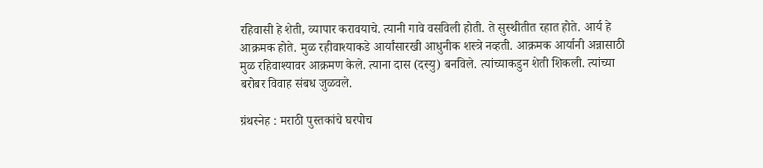रहिवासी हे शेती, व्यापार करावयाचे. त्यानी गावे वसविली होती. ते सुस्थीतीत रहात होते. आर्य हे आक्रमक होते. मुळ रहीवाश्याकडे आर्यांसारखी आधुनीक शस्त्रे नव्हती. आक्रमक आर्यानी अन्नासाठी मुळ रहिवाश्यावर आक्रमण केले. त्याना दास (दस्यु) बनविले. त्यांच्याकडुन शेती शिकली. त्यांच्या बरोबर विवाह संबध जुळवले.

ग्रंथस्नेह : मराठी पुस्तकांचे घरपोच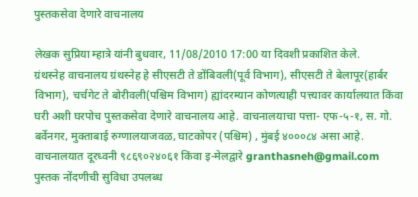पुस्तकसेवा देणारे वाचनालय

लेखक सुप्रिया म्हात्रे यांनी बुधवार, 11/08/2010 17:00 या दिवशी प्रकाशित केले.
ग्रंथस्नेह वाचनालय ग्रंथस्नेह हे सीएसटी ते डोंबिवली(पूर्व विभाग), सीएसटी ते बेलापूर(हार्बर विभाग), चर्चगेट ते बोरीवली(पश्चिम विभाग) ह्यांदरम्यान कोणत्याही पत्त्यावर कार्यालयात किंवा घरी अशी घरपोच पुस्तकसेवा देणारे वाचनालय आहे. वाचनालयाचा पत्ता- एफ-५-१, स. गो. बर्वेनगर, मुक्ताबाई रुग्णालयाजवळ, घाटकोपर (पश्चिम) , मुंबई ४०००८४ असा आहे. वाचनालयात दूरध्वनी ९८६९०२४०६१ किंवा इ-मेलद्वारे granthasneh@gmail.com पुस्तक नोंदणीची सुविधा उपलब्ध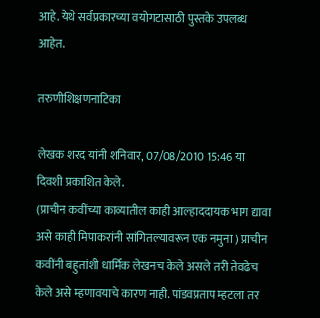आहे. येथे सर्वप्रकारच्या वयोगटासाठी पुस्तके उपलब्ध आहेत.

तरुणीशिक्षणनाटिका

लेखक शरद यांनी शनिवार, 07/08/2010 15:46 या दिवशी प्रकाशित केले.
(प्राचीन कवींच्या काव्यातील काही आल्हाददायक भाग द्यावा असे काही मिपाकरांनी सांगितल्यावरून एक नमुना ) प्राचीन कवींनी बहुतांशी धार्मिक लेखनच केले असले तरी तेवढेच केले असे म्हणावयाचे कारण नाही. पांडवप्रताप म्हटला तर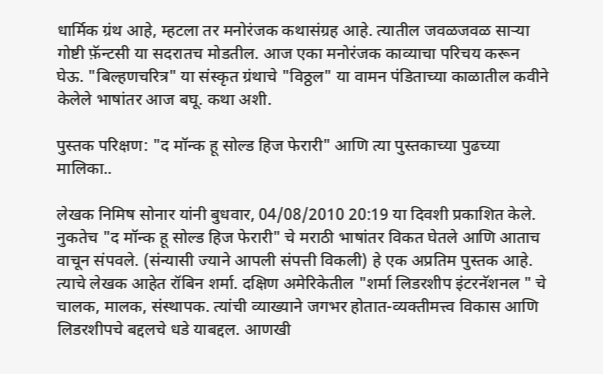धार्मिक ग्रंथ आहे, म्हटला तर मनोरंजक कथासंग्रह आहे. त्यातील जवळजवळ सार्‍या गोष्टी फ़ॅन्टसी या सदरातच मोडतील. आज एका मनोरंजक काव्याचा परिचय करून घेऊ. "बिल्हणचरित्र" या संस्कृत ग्रंथाचे "विठ्ठल" या वामन पंडिताच्या काळातील कवीने केलेले भाषांतर आज बघू. कथा अशी.

पुस्तक परिक्षण: "द मॉन्क हू सोल्ड हिज फेरारी" आणि त्या पुस्तकाच्या पुढच्या मालिका..

लेखक निमिष सोनार यांनी बुधवार, 04/08/2010 20:19 या दिवशी प्रकाशित केले.
नुकतेच "द मॉन्क हू सोल्ड हिज फेरारी" चे मराठी भाषांतर विकत घेतले आणि आताच वाचून संपवले. (संन्यासी ज्याने आपली संपत्ती विकली) हे एक अप्रतिम पुस्तक आहे. त्याचे लेखक आहेत रॉबिन शर्मा. दक्षिण अमेरिकेतील "शर्मा लिडरशीप इंटरनॅशनल " चे चालक, मालक, संस्थापक. त्यांची व्याख्याने जगभर होतात-व्यक्तीमत्त्व विकास आणि लिडरशीपचे बद्दलचे धडे याबद्दल. आणखी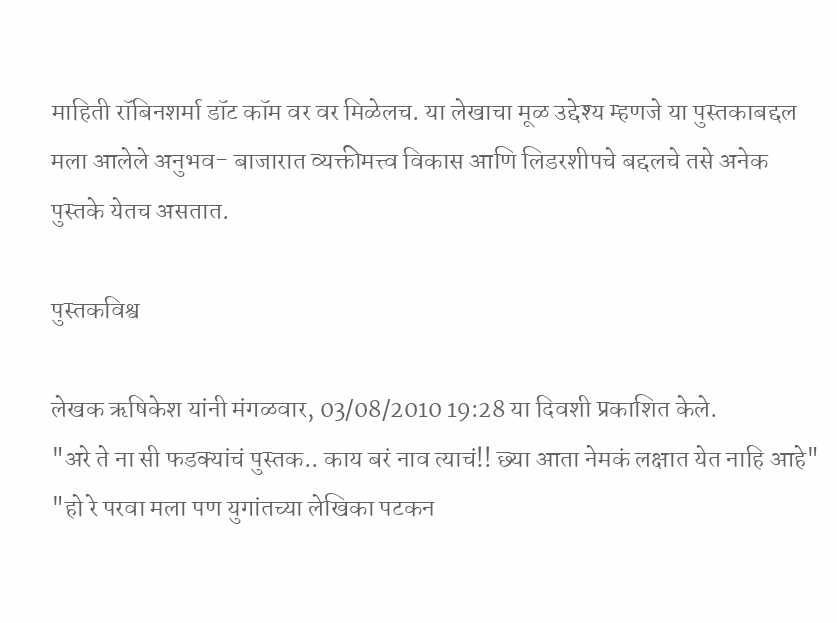माहिती रॉबिनशर्मा डॉट कॉम वर वर मिळेलच. या लेखाचा मूळ उद्देश्य म्हणजे या पुस्तकाबद्दल मला आलेले अनुभव- बाजारात व्यक्तीमत्त्व विकास आणि लिडरशीपचे बद्दलचे तसे अनेक पुस्तके येतच असतात.

पुस्तकविश्व

लेखक ऋषिकेश यांनी मंगळवार, 03/08/2010 19:28 या दिवशी प्रकाशित केले.
"अरे ते ना सी फडक्यांचं पुस्तक.. काय बरं नाव त्याचं!! छ्या आता नेमकं लक्षात येत नाहि आहे" "हो रे परवा मला पण युगांतच्या लेखिका पटकन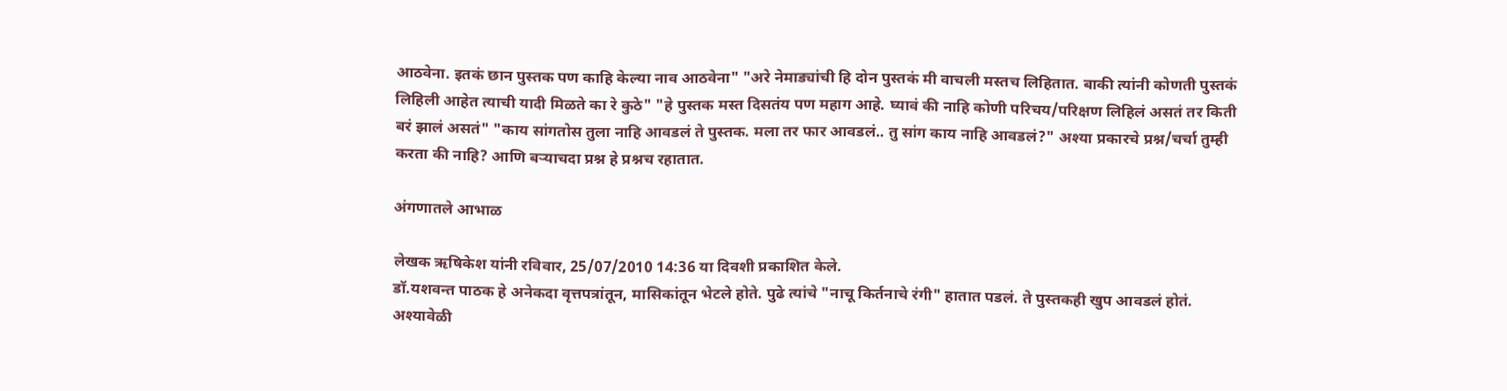आठवेना. इतकं छान पुस्तक पण काहि केल्या नाव आठवेना" "अरे नेमाड्यांची हि दोन पुस्तकं मी वाचली मस्तच लिहितात. बाकी त्यांनी कोणती पुस्तकं लिहिली आहेत त्याची यादी मिळते का रे कुठे" "हे पुस्तक मस्त दिसतंय पण महाग आहे. घ्यावं की नाहि कोणी परिचय/परिक्षण लिहिलं असतं तर किती बरं झालं असतं" "काय सांगतोस तुला नाहि आवडलं ते पुस्तक. मला तर फार आवडलं.. तु सांग काय नाहि आवडलं?" अश्या प्रकारचे प्रश्न/चर्चा तुम्ही करता की नाहि? आणि बर्‍याचदा प्रश्न हे प्रश्नच रहातात.

अंगणातले आभाळ

लेखक ऋषिकेश यांनी रविवार, 25/07/2010 14:36 या दिवशी प्रकाशित केले.
डॉ.यशवन्त पाठक हे अनेकदा वृत्तपत्रांतून, मासिकांतून भेटले होते. पुढे त्यांचे "नाचू किर्तनाचे रंगी" हातात पडलं. ते पुस्तकही खुप आवडलं होतं. अश्यावेळी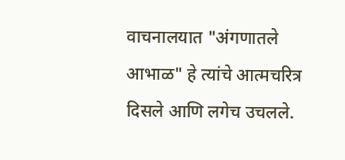वाचनालयात "अंगणातले आभाळ" हे त्यांचे आत्मचरित्र दिसले आणि लगेच उचलले.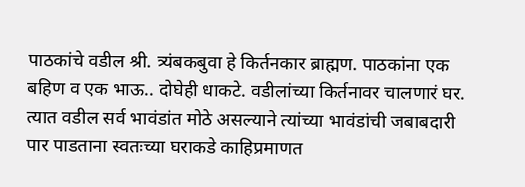पाठकांचे वडील श्री. त्र्यंबकबुवा हे किर्तनकार ब्राह्मण. पाठकांना एक बहिण व एक भाऊ.. दोघेही धाकटे. वडीलांच्या किर्तनावर चालणारं घर. त्यात वडील सर्व भावंडांत मोठे असल्याने त्यांच्या भावंडांची जबाबदारी पार पाडताना स्वतःच्या घराकडे काहिप्रमाणत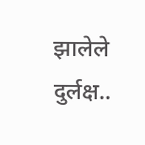झालेले दुर्लक्ष..